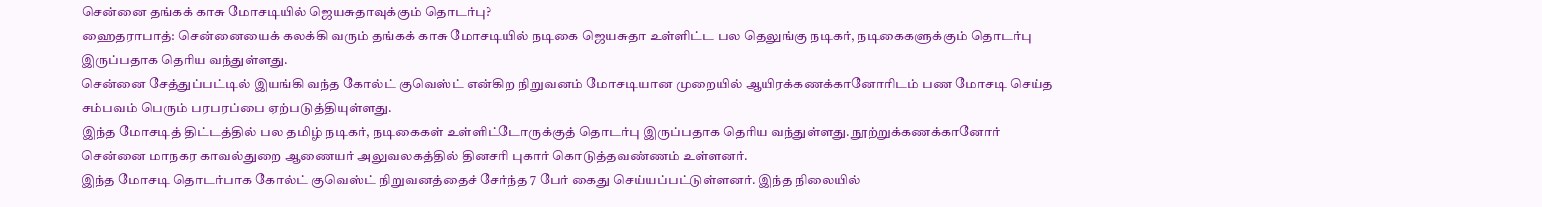சென்னை தங்கக் காசு மோசடியில் ஜெயசுதாவுக்கும் தொடர்பு?
ஹைதராபாத்: சென்னையைக் கலக்கி வரும் தங்கக் காசு மோசடியில் நடிகை ஜெயசுதா உள்ளிட்ட பல தெலுங்கு நடிகர், நடிகைகளுக்கும் தொடர்பு இருப்பதாக தெரிய வந்துள்ளது.
சென்னை சேத்துப்பட்டில் இயங்கி வந்த கோல்ட் குவெஸ்ட் என்கிற நிறுவனம் மோசடியான முறையில் ஆயிரக்கணக்கானோரிடம் பண மோசடி செய்த சம்பவம் பெரும் பரபரப்பை ஏற்படுத்தியுள்ளது.
இந்த மோசடித் திட்டத்தில் பல தமிழ் நடிகர், நடிகைகள் உள்ளிட்டோருக்குத் தொடர்பு இருப்பதாக தெரிய வந்துள்ளது. நூற்றுக்கணக்கானோர் சென்னை மாநகர காவல்துறை ஆணையர் அலுவலகத்தில் தினசரி புகார் கொடுத்தவண்ணம் உள்ளனர்.
இந்த மோசடி தொடர்பாக கோல்ட் குவெஸ்ட் நிறுவனத்தைச் சேர்ந்த 7 பேர் கைது செய்யப்பட்டுள்ளனர். இந்த நிலையில்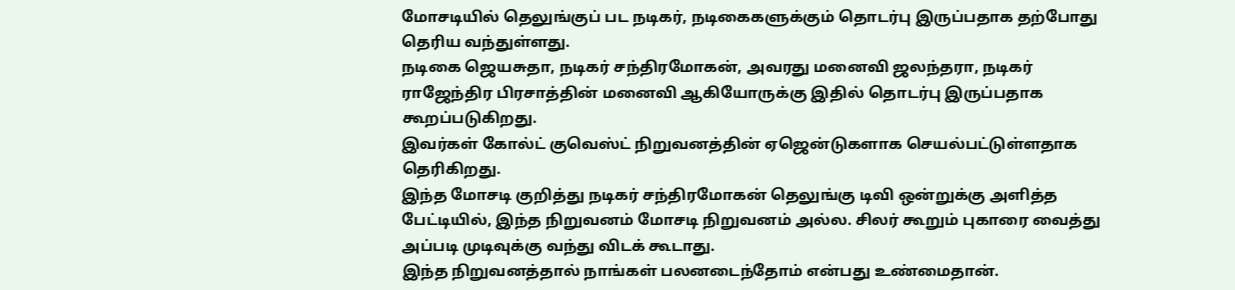மோசடியில் தெலுங்குப் பட நடிகர், நடிகைகளுக்கும் தொடர்பு இருப்பதாக தற்போது தெரிய வந்துள்ளது.
நடிகை ஜெயசுதா, நடிகர் சந்திரமோகன், அவரது மனைவி ஜலந்தரா, நடிகர் ராஜேந்திர பிரசாத்தின் மனைவி ஆகியோருக்கு இதில் தொடர்பு இருப்பதாக கூறப்படுகிறது.
இவர்கள் கோல்ட் குவெஸ்ட் நிறுவனத்தின் ஏஜென்டுகளாக செயல்பட்டுள்ளதாக தெரிகிறது.
இந்த மோசடி குறித்து நடிகர் சந்திரமோகன் தெலுங்கு டிவி ஒன்றுக்கு அளித்த பேட்டியில், இந்த நிறுவனம் மோசடி நிறுவனம் அல்ல. சிலர் கூறும் புகாரை வைத்து அப்படி முடிவுக்கு வந்து விடக் கூடாது.
இந்த நிறுவனத்தால் நாங்கள் பலனடைந்தோம் என்பது உண்மைதான்.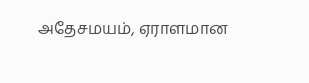அதேசமயம், ஏராளமான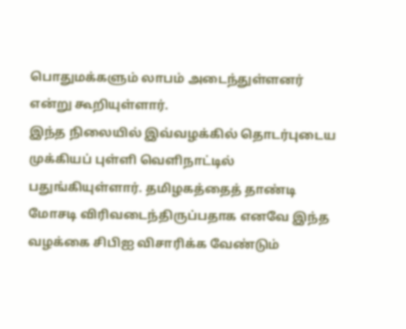பொதுமக்களும் லாபம் அடைந்துள்ளனர் என்று கூறியுள்ளார்.
இந்த நிலையில் இவ்வழக்கில் தொடர்புடைய முக்கியப் புள்ளி வெளிநாட்டில் பதுங்கியுள்ளார். தமிழகத்தைத் தாண்டி மோசடி விரிவடைந்திருப்பதாக எனவே இந்த வழக்கை சிபிஐ விசாரிக்க வேண்டும்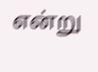என்று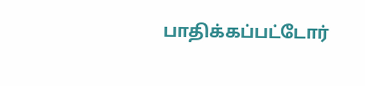பாதிக்கப்பட்டோர்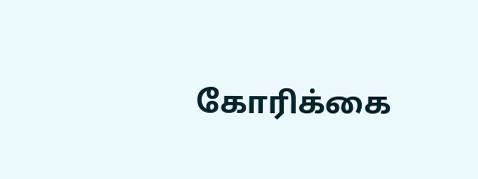கோரிக்கை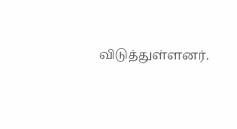விடுத்துள்ளனர்.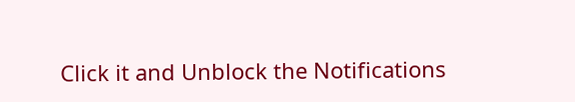Click it and Unblock the Notifications